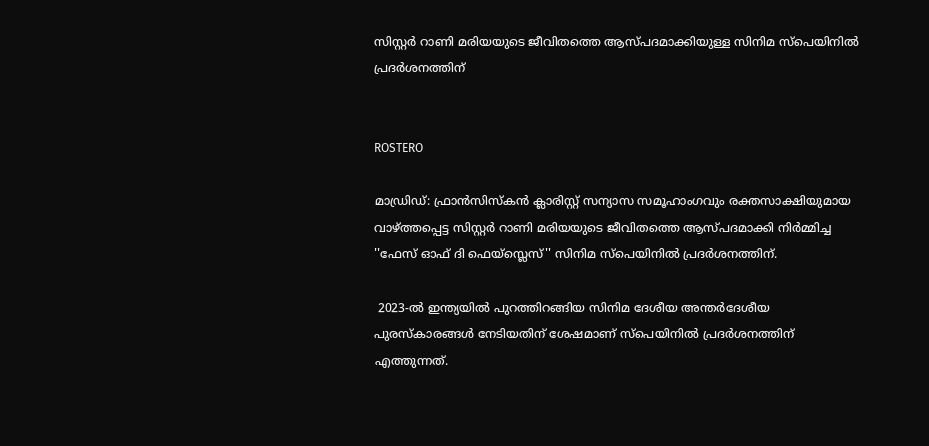സിസ്റ്റര്‍ റാണി മരിയയുടെ ജീവിതത്തെ ആസ്പദമാക്കിയുള്ള സിനിമ സ്‌പെയിനില്‍ പ്രദര്‍ശനത്തിന്


ROSTERO

മാഡ്രിഡ്: ഫ്രാന്‍സിസ്‌കന്‍ ക്ലാരിസ്റ്റ് സന്യാസ സമൂഹാംഗവും രക്തസാക്ഷിയുമായ വാഴ്ത്തപ്പെട്ട സിസ്റ്റര്‍ റാണി മരിയയുടെ ജീവിതത്തെ ആസ്പദമാക്കി നിര്‍മ്മിച്ച ''ഫേസ് ഓഫ് ദി ഫെയ്സ്ലെസ്'' സിനിമ സ്‌പെയിനില്‍ പ്രദര്‍ശനത്തിന്.

 2023-ല്‍ ഇന്ത്യയില്‍ പുറത്തിറങ്ങിയ സിനിമ ദേശീയ അന്തര്‍ദേശീയ പുരസ്‌കാരങ്ങള്‍ നേടിയതിന് ശേഷമാണ് സ്‌പെയിനില്‍ പ്രദര്‍ശനത്തിന് എത്തുന്നത്.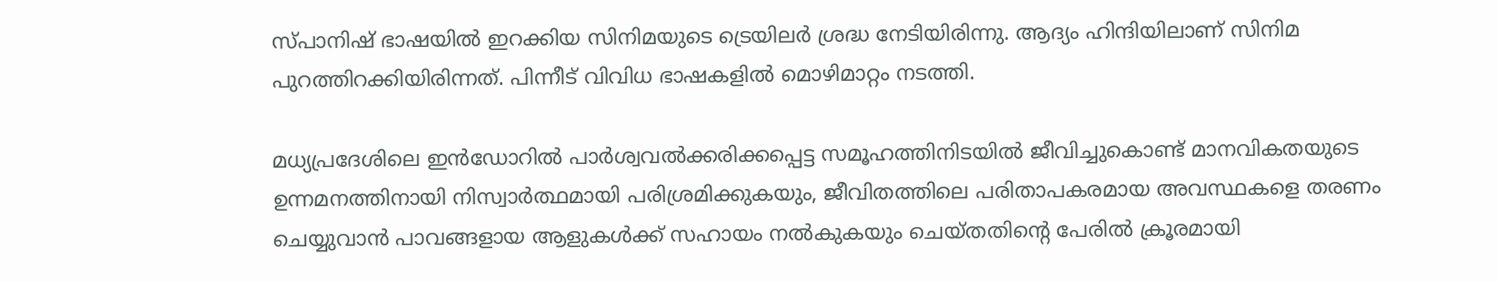സ്പാനിഷ് ഭാഷയില്‍ ഇറക്കിയ സിനിമയുടെ ട്രെയിലര്‍ ശ്രദ്ധ നേടിയിരിന്നു. ആദ്യം ഹിന്ദിയിലാണ് സിനിമ പുറത്തിറക്കിയിരിന്നത്. പിന്നീട് വിവിധ ഭാഷകളില്‍ മൊഴിമാറ്റം നടത്തി.

മധ്യപ്രദേശിലെ ഇന്‍ഡോറില്‍ പാര്‍ശ്വവല്‍ക്കരിക്കപ്പെട്ട സമൂഹത്തിനിടയില്‍ ജീവിച്ചുകൊണ്ട് മാനവികതയുടെ ഉന്നമനത്തിനായി നിസ്വാര്‍ത്ഥമായി പരിശ്രമിക്കുകയും, ജീവിതത്തിലെ പരിതാപകരമായ അവസ്ഥകളെ തരണം ചെയ്യുവാന്‍ പാവങ്ങളായ ആളുകള്‍ക്ക് സഹായം നല്‍കുകയും ചെയ്തതിന്റെ പേരില്‍ ക്രൂരമായി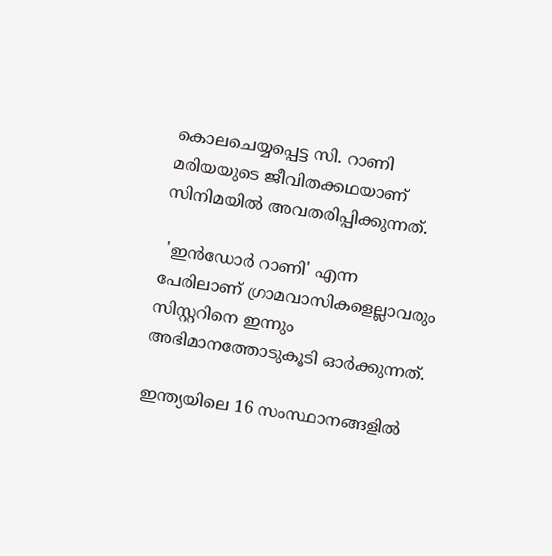കൊലചെയ്യപ്പെട്ട സി. റാണി മരിയയുടെ ജീവിതക്കഥയാണ് സിനിമയില്‍ അവതരിപ്പിക്കുന്നത്.

 'ഇന്‍ഡോര്‍ റാണി' എന്ന പേരിലാണ് ഗ്രാമവാസികളെല്ലാവരും സിസ്റ്ററിനെ ഇന്നും അഭിമാനത്തോടുകൂടി ഓര്‍ക്കുന്നത്.

ഇന്ത്യയിലെ 16 സംസ്ഥാനങ്ങളില്‍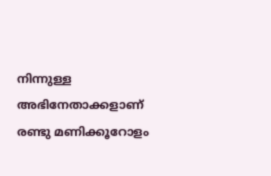നിന്നുള്ള അഭിനേതാക്കളാണ് രണ്ടു മണിക്കൂറോളം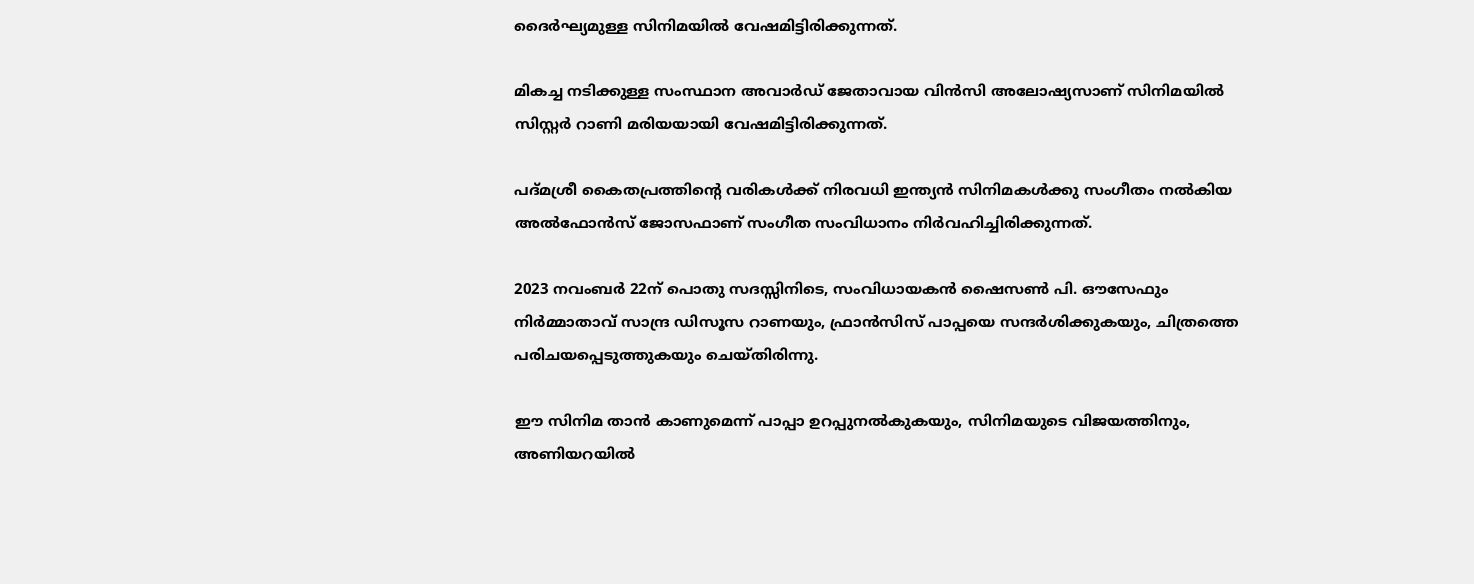ദൈര്‍ഘ്യമുള്ള സിനിമയില്‍ വേഷമിട്ടിരിക്കുന്നത്.

മികച്ച നടിക്കുള്ള സംസ്ഥാന അവാര്‍ഡ് ജേതാവായ വിന്‍സി അലോഷ്യസാണ് സിനിമയില്‍ സിസ്റ്റര്‍ റാണി മരിയയായി വേഷമിട്ടിരിക്കുന്നത്.

പദ്മശ്രീ കൈതപ്രത്തിന്റെ വരികള്‍ക്ക് നിരവധി ഇന്ത്യന്‍ സിനിമകള്‍ക്കു സംഗീതം നല്‍കിയ അല്‍ഫോന്‍സ് ജോസഫാണ് സംഗീത സംവിധാനം നിര്‍വഹിച്ചിരിക്കുന്നത്.

2023 നവംബര്‍ 22ന് പൊതു സദസ്സിനിടെ, സംവിധായകന്‍ ഷൈസണ്‍ പി. ഔസേഫും നിര്‍മ്മാതാവ് സാന്ദ്ര ഡിസൂസ റാണയും, ഫ്രാന്‍സിസ് പാപ്പയെ സന്ദര്‍ശിക്കുകയും, ചിത്രത്തെ പരിചയപ്പെടുത്തുകയും ചെയ്തിരിന്നു.

ഈ സിനിമ താന്‍ കാണുമെന്ന് പാപ്പാ ഉറപ്പുനല്‍കുകയും, സിനിമയുടെ വിജയത്തിനും, അണിയറയില്‍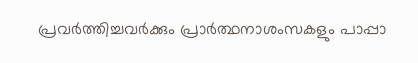പ്രവര്‍ത്തിച്ചവര്‍ക്കും പ്രാര്‍ത്ഥനാശംസകളും പാപ്പാ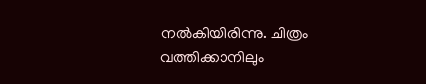നല്‍കിയിരിന്നു. ചിത്രം വത്തിക്കാനിലും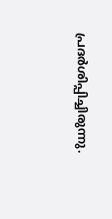പ്രദര്‍ശിപ്പിച്ചിരുന്നു.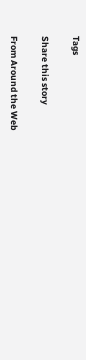Tags

Share this story

From Around the Web